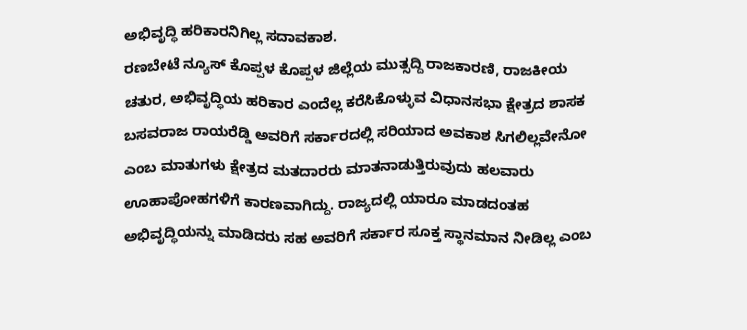ಅಭಿವೃದ್ಧಿ ಹರಿಕಾರನಿಗಿಲ್ಲ ಸದಾವಕಾಶ.
ರಣಬೇಟೆ ನ್ಯೂಸ್ ಕೊಪ್ಪಳ ಕೊಪ್ಪಳ ಜಿಲ್ಲೆಯ ಮುತ್ಸದ್ದಿ ರಾಜಕಾರಣಿ, ರಾಜಕೀಯ ಚತುರ, ಅಭಿವೃದ್ಧಿಯ ಹರಿಕಾರ ಎಂದೆಲ್ಲ ಕರೆಸಿಕೊಳ್ಳುವ ವಿಧಾನಸಭಾ ಕ್ಷೇತ್ರದ ಶಾಸಕ ಬಸವರಾಜ ರಾಯರೆಡ್ಡಿ ಅವರಿಗೆ ಸರ್ಕಾರದಲ್ಲಿ ಸರಿಯಾದ ಅವಕಾಶ ಸಿಗಲಿಲ್ಲವೇನೋ ಎಂಬ ಮಾತುಗಳು ಕ್ಷೇತ್ರದ ಮತದಾರರು ಮಾತನಾಡುತ್ತಿರುವುದು ಹಲವಾರು ಊಹಾಪೋಹಗಳಿಗೆ ಕಾರಣವಾಗಿದ್ದು. ರಾಜ್ಯದಲ್ಲಿ ಯಾರೂ ಮಾಡದಂತಹ ಅಭಿವೃದ್ಧಿಯನ್ನು ಮಾಡಿದರು ಸಹ ಅವರಿಗೆ ಸರ್ಕಾರ ಸೂಕ್ತ ಸ್ಥಾನಮಾನ ನೀಡಿಲ್ಲ ಎಂಬ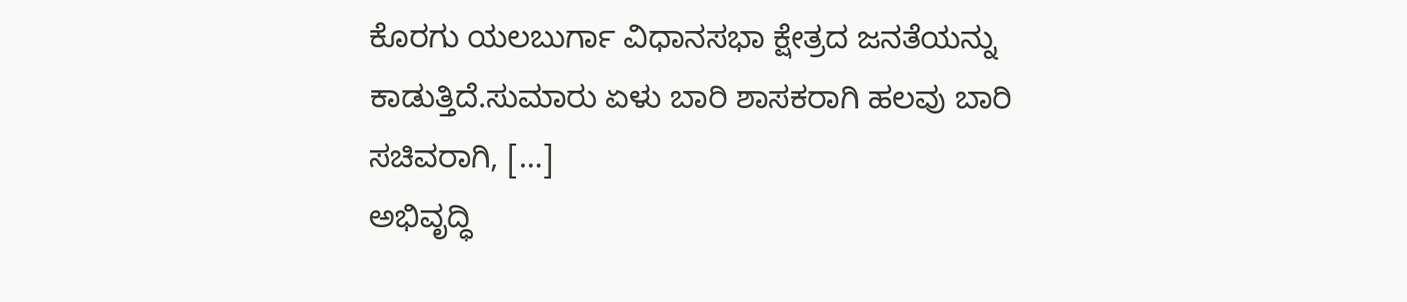ಕೊರಗು ಯಲಬುರ್ಗಾ ವಿಧಾನಸಭಾ ಕ್ಷೇತ್ರದ ಜನತೆಯನ್ನು ಕಾಡುತ್ತಿದೆ.ಸುಮಾರು ಏಳು ಬಾರಿ ಶಾಸಕರಾಗಿ ಹಲವು ಬಾರಿ ಸಚಿವರಾಗಿ, […]
ಅಭಿವೃದ್ಧಿ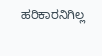ಹರಿಕಾರನಿಗಿಲ್ಲ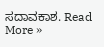ಸದಾವಕಾಶ. Read More »